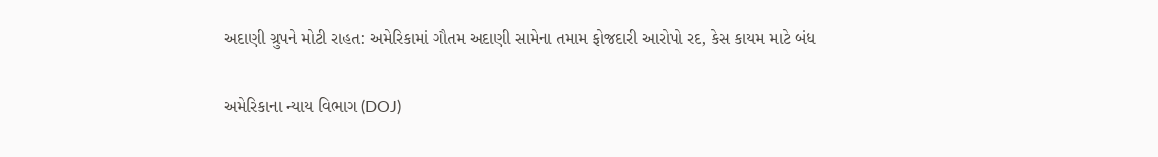અદાણી ગ્રુપને મોટી રાહત: અમેરિકામાં ગૌતમ અદાણી સામેના તમામ ફોજદારી આરોપો રદ, કેસ કાયમ માટે બંધ

અમેરિકાના ન્યાય વિભાગ (DOJ)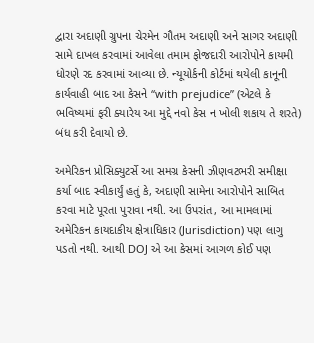દ્વારા અદાણી ગ્રુપના ચેરમેન ગૌતમ અદાણી અને સાગર અદાણી સામે દાખલ કરવામાં આવેલા તમામ ફોજદારી આરોપોને કાયમી ધોરણે રદ કરવામાં આવ્યા છે. ન્યૂયોર્કની કોર્ટમાં થયેલી કાનૂની કાર્યવાહી બાદ આ કેસને “with prejudice” (એટલે કે ભવિષ્યમાં ફરી ક્યારેય આ મુદ્દે નવો કેસ ન ખોલી શકાય તે શરતે) બંધ કરી દેવાયો છે.

અમેરિકન પ્રોસિક્યુટર્સે આ સમગ્ર કેસની ઝીણવટભરી સમીક્ષા કર્યા બાદ સ્વીકાર્યું હતું કે, અદાણી સામેના આરોપોને સાબિત કરવા માટે પૂરતા પુરાવા નથી. આ ઉપરાંત, આ મામલામાં અમેરિકન કાયદાકીય ક્ષેત્રાધિકાર (Jurisdiction) પણ લાગુ પડતો નથી. આથી DOJ એ આ કેસમાં આગળ કોઈ પણ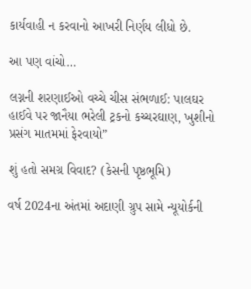કાર્યવાહી ન કરવાનો આખરી નિર્ણય લીધો છે.

આ પણ વાંચો…

લગ્નની શરણાઈઓ વચ્ચે ચીસ સંભળાઈ: પાલઘર હાઈવે પર જાનૈયા ભરેલી ટ્રકનો કચ્ચરઘાણ, ખુશીનો પ્રસંગ માતમમાં ફેરવાયો”

શું હતો સમગ્ર વિવાદ? (કેસની પૃષ્ઠભૂમિ)

વર્ષ 2024ના અંતમાં અદાણી ગ્રુપ સામે ન્યૂયોર્કની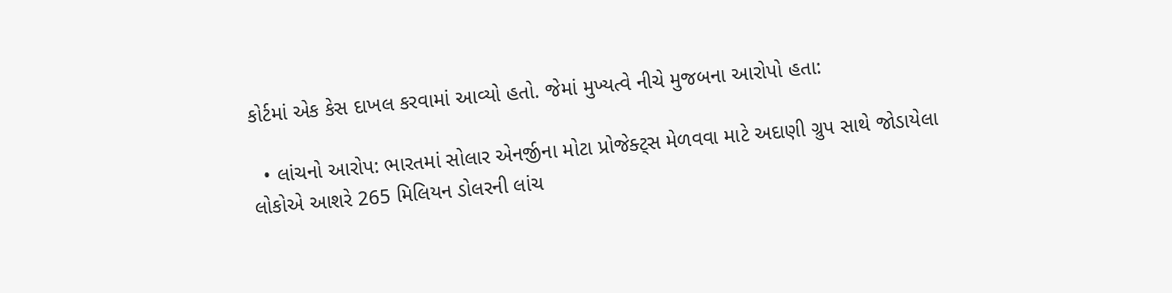કોર્ટમાં એક કેસ દાખલ કરવામાં આવ્યો હતો. જેમાં મુખ્યત્વે નીચે મુજબના આરોપો હતા:

  • લાંચનો આરોપ: ભારતમાં સોલાર એનર્જીના મોટા પ્રોજેક્ટ્સ મેળવવા માટે અદાણી ગ્રુપ સાથે જોડાયેલા લોકોએ આશરે 265 મિલિયન ડોલરની લાંચ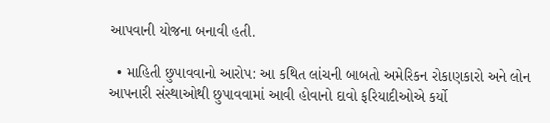આપવાની યોજના બનાવી હતી.

  • માહિતી છુપાવવાનો આરોપ: આ કથિત લાંચની બાબતો અમેરિકન રોકાણકારો અને લોન આપનારી સંસ્થાઓથી છુપાવવામાં આવી હોવાનો દાવો ફરિયાદીઓએ કર્યો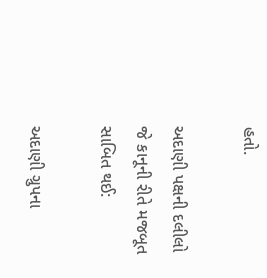હતો.

અદાણી પક્ષની દલીલો જે કાનૂની રીતે મજબૂત સાબિત થઈ:

અદાણી ગ્રુપના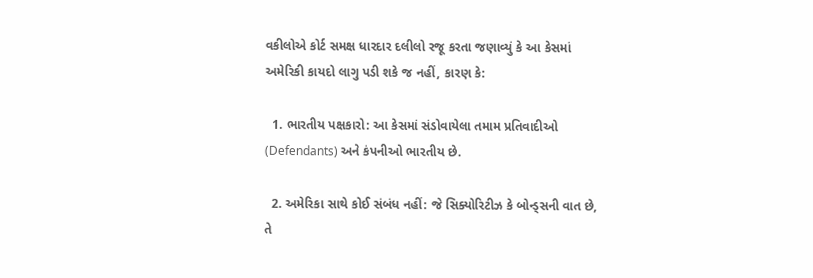વકીલોએ કોર્ટ સમક્ષ ધારદાર દલીલો રજૂ કરતા જણાવ્યું કે આ કેસમાં અમેરિકી કાયદો લાગુ પડી શકે જ નહીં, કારણ કે:

  1. ભારતીય પક્ષકારો: આ કેસમાં સંડોવાયેલા તમામ પ્રતિવાદીઓ (Defendants) અને કંપનીઓ ભારતીય છે.

  2. અમેરિકા સાથે કોઈ સંબંધ નહીં: જે સિક્યોરિટીઝ કે બોન્ડ્સની વાત છે, તે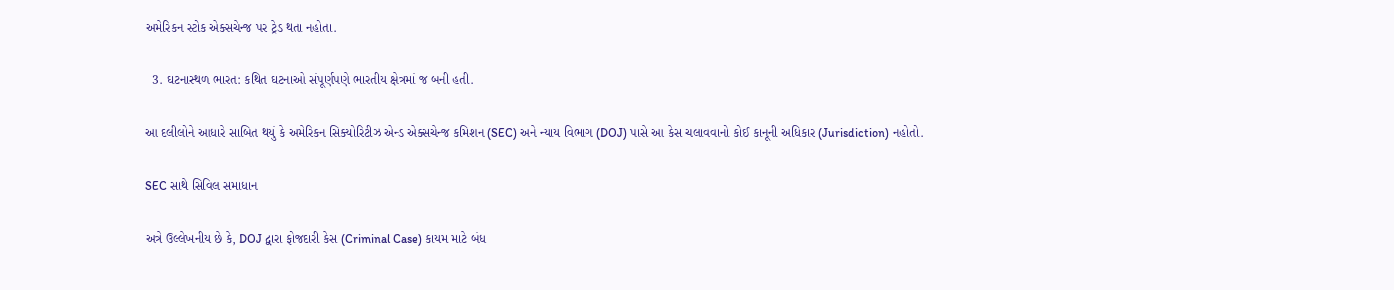અમેરિકન સ્ટોક એક્સચેન્જ પર ટ્રેડ થતા નહોતા.

  3. ઘટનાસ્થળ ભારત: કથિત ઘટનાઓ સંપૂર્ણપણે ભારતીય ક્ષેત્રમાં જ બની હતી.

આ દલીલોને આધારે સાબિત થયું કે અમેરિકન સિક્યોરિટીઝ એન્ડ એક્સચેન્જ કમિશન (SEC) અને ન્યાય વિભાગ (DOJ) પાસે આ કેસ ચલાવવાનો કોઈ કાનૂની અધિકાર (Jurisdiction) નહોતો.

SEC સાથે સિવિલ સમાધાન

અત્રે ઉલ્લેખનીય છે કે, DOJ દ્વારા ફોજદારી કેસ (Criminal Case) કાયમ માટે બંધ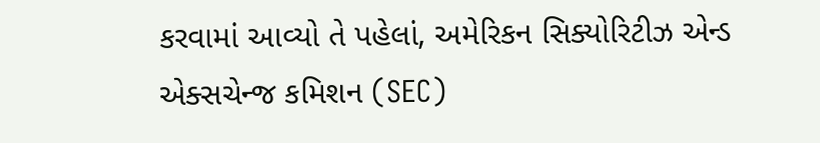કરવામાં આવ્યો તે પહેલાં, અમેરિકન સિક્યોરિટીઝ એન્ડ એક્સચેન્જ કમિશન (SEC)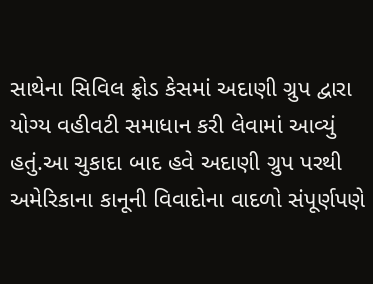સાથેના સિવિલ ફ્રોડ કેસમાં અદાણી ગ્રુપ દ્વારા યોગ્ય વહીવટી સમાધાન કરી લેવામાં આવ્યું હતું.આ ચુકાદા બાદ હવે અદાણી ગ્રુપ પરથી અમેરિકાના કાનૂની વિવાદોના વાદળો સંપૂર્ણપણે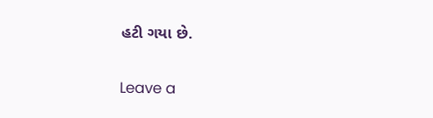હટી ગયા છે.

Leave a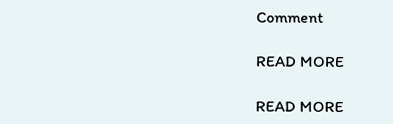Comment

READ MORE

READ MORE